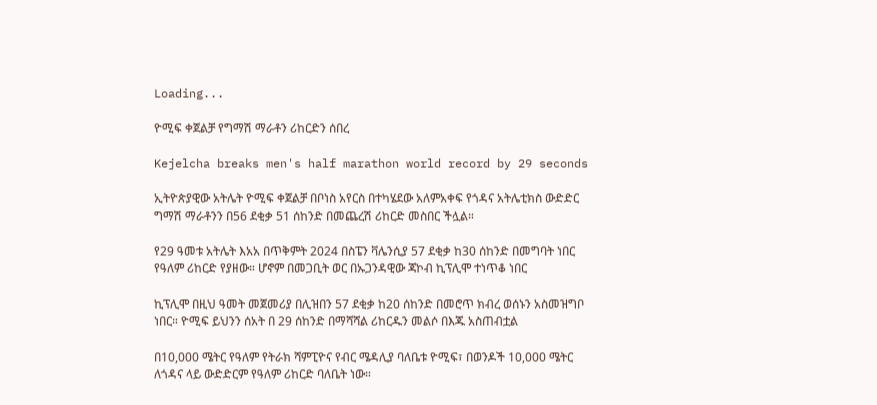Loading...

ዮሚፍ ቀጀልቻ የግማሽ ማራቶን ሪከርድን ሰበረ

Kejelcha breaks men's half marathon world record by 29 seconds

ኢትዮጵያዊው አትሌት ዮሚፍ ቀጀልቻ በቦነስ አየርስ በተካሄደው አለምአቀፍ የጎዳና አትሌቲክስ ውድድር ግማሽ ማራቶንን በ56 ደቂቃ 51 ሰከንድ በመጨረሽ ሪከርድ መስበር ችሏል።

የ29 ዓመቱ አትሌት እአአ በጥቅምት 2024 በስፔን ቫሌንሲያ 57 ደቂቃ ከ30 ሰከንድ በመግባት ነበር  የዓለም ሪከርድ የያዘው። ሆኖም በመጋቢት ወር በኡጋንዳዊው ጃኮብ ኪፕሊሞ ተነጥቆ ነበር

ኪፕሊሞ በዚህ ዓመት መጀመሪያ በሊዝበን 57 ደቂቃ ከ20 ሰከንድ በመሮጥ ክብረ ወሰኑን አስመዝግቦ ነበር። ዮሚፍ ይህንን ሰአት በ 29 ሰከንድ በማሻሻል ሪከርዱን መልሶ በእጁ አስጠብቷል

በ10,000 ሜትር የዓለም የትራክ ሻምፒዮና የብር ሜዳሊያ ባለቤቱ ዮሚፍ፣ በወንዶች 10,000 ሜትር ለጎዳና ላይ ውድድርም የዓለም ሪከርድ ባለቤት ነው።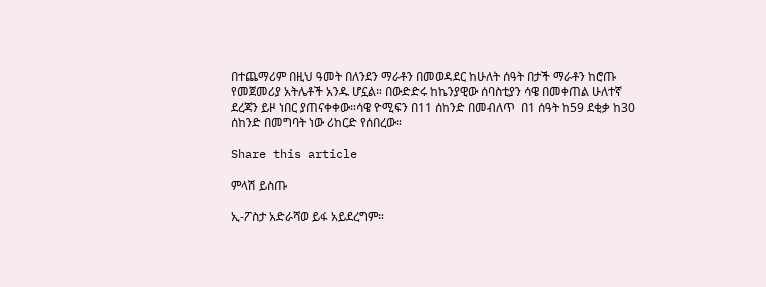በተጨማሪም በዚህ ዓመት በለንደን ማራቶን በመወዳደር ከሁለት ሰዓት በታች ማራቶን ከሮጡ የመጀመሪያ አትሌቶች አንዱ ሆኗል። በውድድሩ ከኬንያዊው ሰባስቲያን ሳዌ በመቀጠል ሁለተኛ ደረጃን ይዞ ነበር ያጠናቀቀው።ሳዌ ዮሚፍን በ11 ሰከንድ በመብለጥ  በ1 ሰዓት ከ59 ደቂቃ ከ30 ሰከንድ በመግባት ነው ሪከርድ የሰበረው።

Share this article

ምላሽ ይስጡ

ኢ-ፖስታ አድራሻወ ይፋ አይደረግም።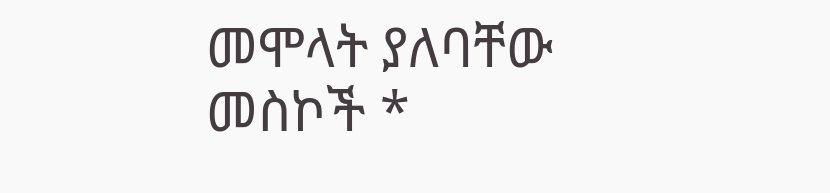መሞላት ያለባቸው መስኮች *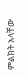ምልክት አላቸው